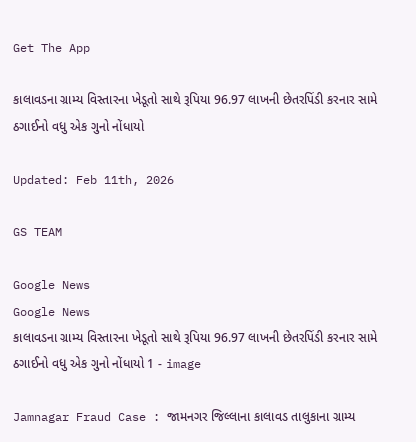Get The App

કાલાવડના ગ્રામ્ય વિસ્તારના ખેડૂતો સાથે રૂપિયા 96.97 લાખની છેતરપિંડી કરનાર સામે ઠગાઈનો વધુ એક ગુનો નોંધાયો

Updated: Feb 11th, 2026

GS TEAM

Google News
Google News
કાલાવડના ગ્રામ્ય વિસ્તારના ખેડૂતો સાથે રૂપિયા 96.97 લાખની છેતરપિંડી કરનાર સામે ઠગાઈનો વધુ એક ગુનો નોંધાયો 1 - image

Jamnagar Fraud Case : જામનગર જિલ્લાના કાલાવડ તાલુકાના ગ્રામ્ય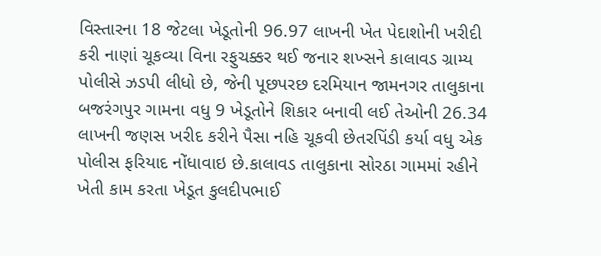વિસ્તારના 18 જેટલા ખેડૂતોની 96.97 લાખની ખેત પેદાશોની ખરીદી કરી નાણાં ચૂકવ્યા વિના રફુચક્કર થઈ જનાર શખ્સને કાલાવડ ગ્રામ્ય પોલીસે ઝડપી લીધો છે, જેની પૂછપરછ દરમિયાન જામનગર તાલુકાના બજરંગપુર ગામના વધુ 9 ખેડૂતોને શિકાર બનાવી લઈ તેઓની 26.34 લાખની જણસ ખરીદ કરીને પૈસા નહિ ચૂકવી છેતરપિંડી કર્યા વધુ એક પોલીસ ફરિયાદ નોંધાવાઇ છે.કાલાવડ તાલુકાના સોરઠા ગામમાં રહીને ખેતી કામ કરતા ખેડૂત કુલદીપભાઈ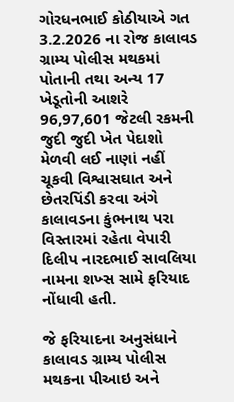ગોરધનભાઈ કોઠીયાએ ગત 3.2.2026 ના રોજ કાલાવડ ગ્રામ્ય પોલીસ મથકમાં પોતાની તથા અન્ય 17 ખેડૂતોની આશરે 96,97,601 જેટલી રકમની જુદી જુદી ખેત પેદાશો મેળવી લઈ નાણાં નહીં ચૂકવી વિશ્વાસઘાત અને છેતરપિંડી કરવા અંગે કાલાવડના કુંભનાથ પરા વિસ્તારમાં રહેતા વેપારી દિલીપ નારદભાઈ સાવલિયા નામના શખ્સ સામે ફરિયાદ નોંધાવી હતી.

જે ફરિયાદના અનુસંધાને કાલાવડ ગ્રામ્ય પોલીસ મથકના પીઆઇ અને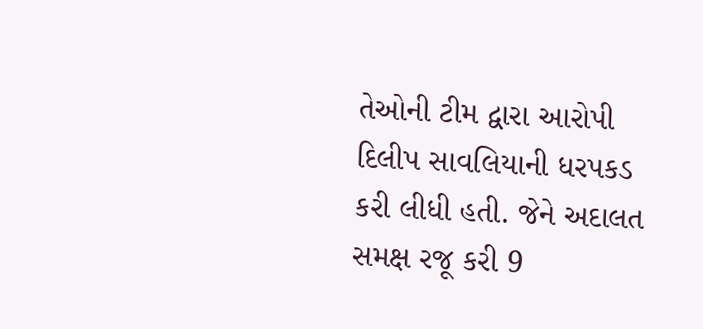તેઓની ટીમ દ્વારા આરોપી દિલીપ સાવલિયાની ધરપકડ કરી લીધી હતી. જેને અદાલત સમક્ષ રજૂ કરી 9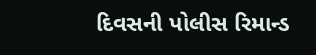દિવસની પોલીસ રિમાન્ડ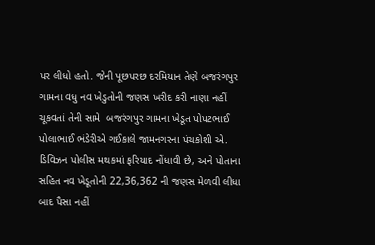પર લીધો હતો. જેની પૂછપરછ દરમિયાન તેણે બજરંગપુર ગામના વધુ નવ ખેડુતોની જણસ ખરીદ કરી નાણા નહીં ચૂકવતાં તેની સામે  બજરંગપુર ગામના ખેડૂત પોપટભાઈ પોલાભાઈ ભંડેરીએ ગઈકાલે જામનગરના પંચકોશી એ. ડિવિઝન પોલીસ મથકમાં ફરિયાદ નોંધાવી છે, અને પોતાના સહિત નવ ખેડૂતોની 22,36,362 ની જણસ મેળવી લીધા બાદ પૈસા નહીં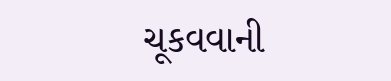ચૂકવવાની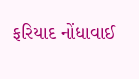ફરિયાદ નોંધાવાઈ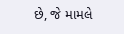છે, જે મામલે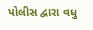પોલીસ દ્વારા વધુ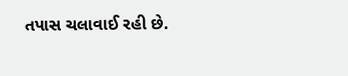તપાસ ચલાવાઈ રહી છે.